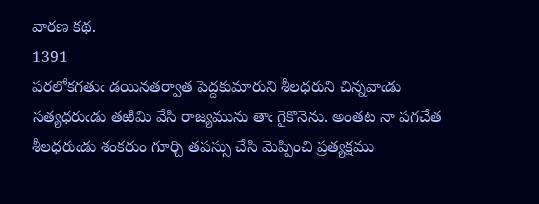వారణ కథ.
1391
పరలోకగతుఁ డయినతర్వాత పెద్దకుమారుని శీలధరుని చిన్నవాఁడు సత్యధరుఁడు తఱిమి వేసి రాజ్యమును తాఁ గైకొనెను. అంతట నా పగచేత శీలధరుఁడు శంకరుం గూర్చి తపస్సు చేసి మెప్పించి ప్రత్యక్షము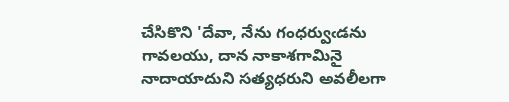చేసికొని 'దేవా, నేను గంధర్వుఁడను గావలయు, దాన నాకాశగామినై నాదాయాదుని సత్యధరుని అవలీలగా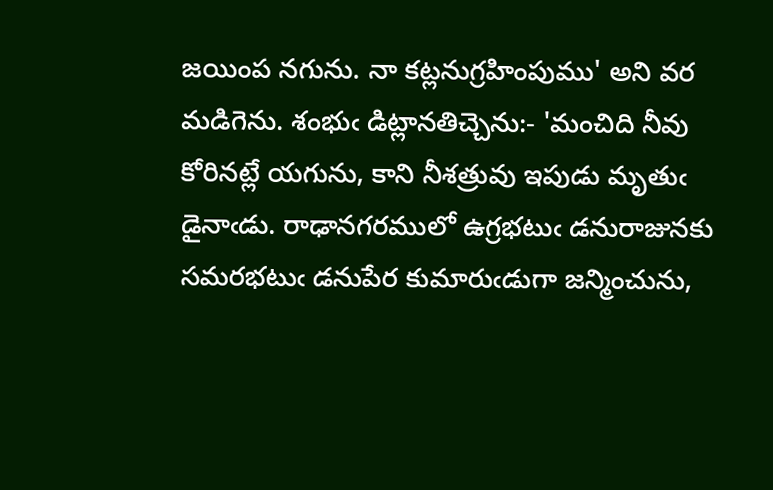జయింప నగును. నా కట్లనుగ్రహింపుము' అని వర మడిగెను. శంభుఁ డిట్లానతిచ్చెను:- 'మంచిది నీవు కోరినట్లే యగును, కాని నీశత్రువు ఇపుడు మృతుఁ డైనాఁడు. రాఢానగరములో ఉగ్రభటుఁ డనురాజునకు సమరభటుఁ డనుపేర కుమారుఁడుగా జన్మించును,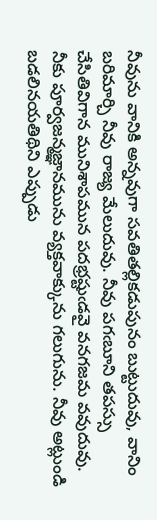నీవును వానికి అన్నవుగా సవతితల్లికడుపునం బుట్టుదువు, వానిం బరిమార్చి నీవు రాజ్య మేలుదువు. నీవు పగఁబూని తపస్సు చేసితివిగాన మునిశాపమున పదభ్రష్టుఁడవై వనగజమ వవుదువు. నీకు పూర్వజన్మజ్ఞానమును వ్యక్తవాక్కును గలుగును. నీవు అట్లుండి బడలినయతిథిని ఎప్పుడు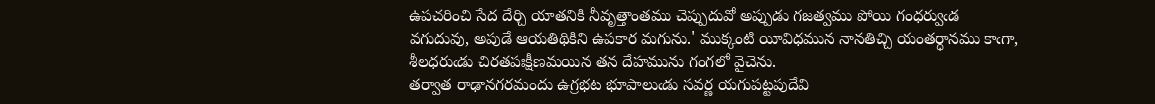ఉపచరించి సేద దేర్చి యాతనికి నీవృత్తాంతము చెప్పుదువో అప్పుడు గజత్వము పోయి గంధర్వుఁడ వగుదువు, అపుడే ఆయతిథికిని ఉపకార మగును.' ముక్కంటి యీవిధమున నానతిచ్చి యంతర్ధానము కాఁగా, శీలధరుఁడు చిరతపఃక్షీణమయిన తన దేహమును గంగలో వైచెను.
తర్వాత రాఢానగరమందు ఉగ్రభట భూపాలుఁడు సవర్ణ యగుపట్టపుదేవి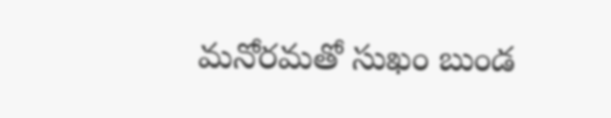మనోరమతో సుఖం బుండ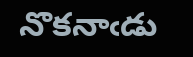నొకనాఁడు